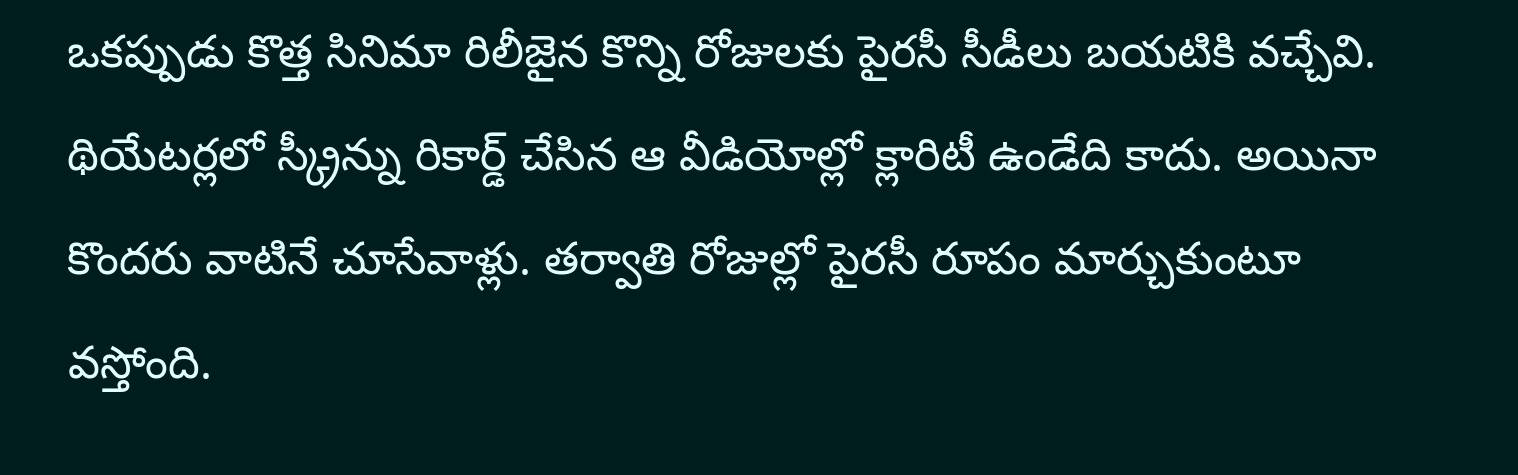ఒకప్పుడు కొత్త సినిమా రిలీజైన కొన్ని రోజులకు పైరసీ సీడీలు బయటికి వచ్చేవి. థియేటర్లలో స్క్రీన్ను రికార్డ్ చేసిన ఆ వీడియోల్లో క్లారిటీ ఉండేది కాదు. అయినా కొందరు వాటినే చూసేవాళ్లు. తర్వాతి రోజుల్లో పైరసీ రూపం మార్చుకుంటూ వస్తోంది.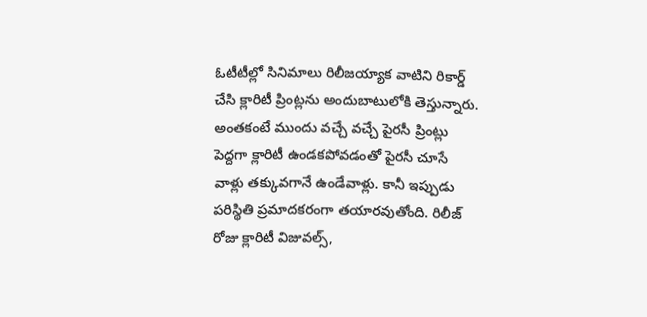ఓటీటీల్లో సినిమాలు రిలీజయ్యాక వాటిని రికార్డ్ చేసి క్లారిటీ ప్రింట్లను అందుబాటులోకి తెస్తున్నారు.
అంతకంటే ముందు వచ్చే వచ్చే పైరసీ ప్రింట్లు పెద్దగా క్లారిటీ ఉండకపోవడంతో పైరసీ చూసే వాళ్లు తక్కువగానే ఉండేవాళ్లు. కానీ ఇప్పుడు పరిస్థితి ప్రమాదకరంగా తయారవుతోంది. రిలీజ్ రోజు క్లారిటీ విజువల్స్,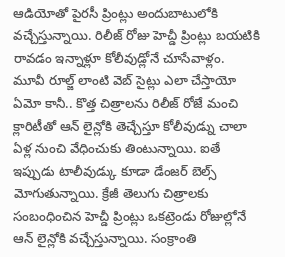ఆడియోతో పైరసీ ప్రింట్లు అందుబాటులోకి వచ్చేస్తున్నాయి. రిలీజ్ రోజు హెచ్డీ ప్రింట్లు బయటికి రావడం ఇన్నాళ్లూ కోలీవుడ్లోనే చూసేవాళ్లం.
మూవీ రూల్జ్ లాంటి వెబ్ సైట్లు ఎలా చేస్తాయో ఏమో కానీ.. కొత్త చిత్రాలను రిలీజ్ రోజే మంచి క్లారిటీతో ఆన్ లైన్లోకి తెచ్చేస్తూ కోలీవుడ్ను చాలా ఏళ్ల నుంచి వేధించుకు తింటున్నాయి. ఐతే ఇప్పుడు టాలీవుడ్కు కూడా డేంజర్ బెల్స్ మోగుతున్నాయి. క్రేజీ తెలుగు చిత్రాలకు సంబంధించిన హెచ్డీ ప్రింట్లు ఒకట్రెండు రోజుల్లోనే ఆన్ లైన్లోకి వచ్చేస్తున్నాయి. సంక్రాంతి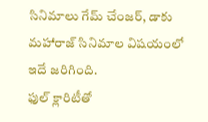సినిమాలు గేమ్ చేంజర్, డాకు మహారాజ్ సినిమాల విషయంలో ఇదే జరిగింది.
ఫుల్ క్లారిటీతో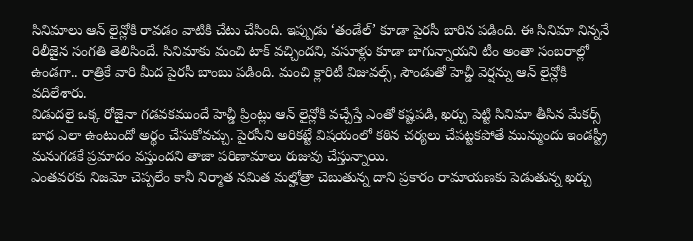సినిమాలు ఆన్ లైన్లోకి రావడం వాటికి చేటు చేసింది. ఇప్పుడు ‘తండేల్’ కూడా పైరసీ బారిన పడింది. ఈ సినిమా నిన్ననే రిలీజైన సంగతి తెలిసిందే. సినిమాకు మంచి టాక్ వచ్చిందని, వసూళ్లు కూడా బాగున్నాయని టీం అంతా సంబరాల్లో ఉండగా.. రాత్రికే వారి మీద పైరసీ బాంబు పడింది. మంచి క్లారిటీ విజువల్స్, సౌండుతో హెచ్డీ వెర్షన్ను ఆన్ లైన్లోకి వదిలేశారు.
విడుదలై ఒక్క రోజైనా గడవకముందే హెచ్డీ ప్రింట్లు ఆన్ లైన్లోకి వచ్చేస్తే ఎంతో కష్టపడి, ఖర్చు పెట్టి సినిమా తీసిన మేకర్స్ బాధ ఎలా ఉంటుందో అర్థం చేసుకోవచ్చు. పైరసీని అరికట్టే విషయంలో కఠిన చర్యలు చేపట్టకపోతే మున్ముందు ఇండస్ట్రీ మనుగడకే ప్రమాదం వస్తుందని తాజా పరిణామాలు రుజువు చేస్తున్నాయి.
ఎంతవరకు నిజమో చెప్పలేం కానీ నిర్మాత నమిత మల్హోత్రా చెబుతున్న దాని ప్రకారం రామాయణకు పెడుతున్న ఖర్చు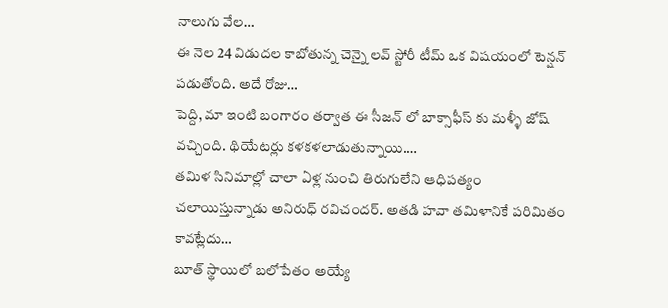నాలుగు వేల…
ఈ నెల 24 విడుదల కాబోతున్న చెన్నై లవ్ స్టోరీ టీమ్ ఒక విషయంలో టెన్షన్ పడుతోంది. అదే రోజు…
పెద్ది, మా ఇంటి బంగారం తర్వాత ఈ సీజన్ లో బాక్సాఫీస్ కు మళ్ళీ జోష్ వచ్చింది. థియేటర్లు కళకళలాడుతున్నాయి.…
తమిళ సినిమాల్లో చాలా ఏళ్ల నుంచి తిరుగులేని ఆధిపత్యం చలాయిస్తున్నాడు అనిరుధ్ రవిచందర్. అతడి హవా తమిళానికే పరిమితం కావట్లేదు…
బూత్ స్థాయిలో బలోపేతం అయ్యే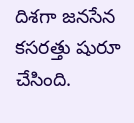దిశగా జనసేన కసరత్తు షురూ చేసింది.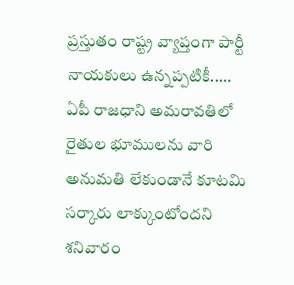ప్రస్తుతం రాష్ట్ర వ్యాప్తంగా పార్టీ నాయకులు ఉన్నప్పటికీ..…
ఏపీ రాజధాని అమరావతిలో రైతుల భూములను వారి అనుమతి లేకుండానే కూటమి సర్కారు లాక్కుంటోందని శనివారం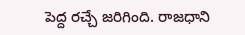పెద్ద రచ్చే జరిగింది. రాజధాని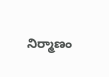నిర్మాణం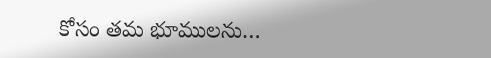కోసం తమ భూములను…